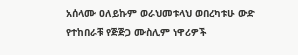አሰላሙ ዐለይኩም ወራህመቱላህ ወበረካቱሁ ውድ የተከበራቹ የጅጅጋ ሙስሊም ነዋሪዎች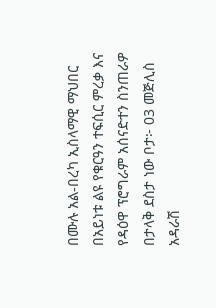በሙሉ አል-በረካ ኢስላማዊ ማህበር በአይነቱ ልዩ የቁርዓን ተፍሲር ምረቃ እና የዳዕዋ ፕሮግራም አሰናድተን ስንጠራዎ በታላቅ ደስታ ነው ቦታ፦ 03 መጅሊስ አዳራሽ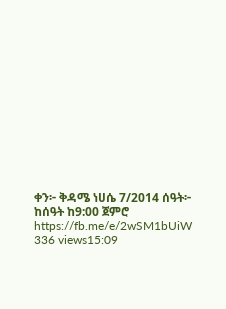ቀን፦ ቅዳሜ ነሀሴ 7/2014 ሰዓት፦ ከሰዓት ከ9:00 ጀምሮ https://fb.me/e/2wSM1bUiW 336 views15:09